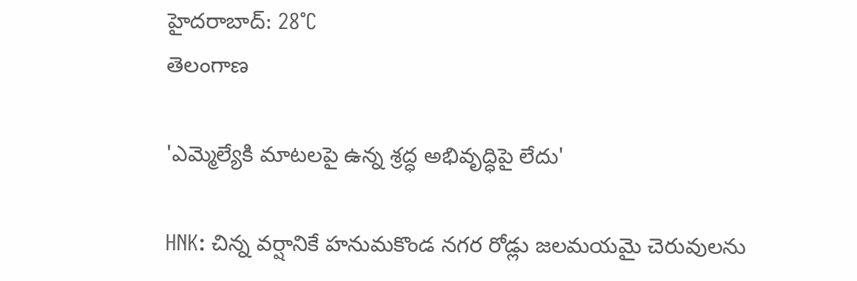హైదరాబాద్: 28°C
తెలంగాణ

'ఎమ్మెల్యేకి మాటలపై ఉన్న శ్రద్ధ అభివృద్ధిపై లేదు'

HNK: చిన్న వర్షానికే హనుమకొండ నగర రోడ్లు జలమయమై చెరువులను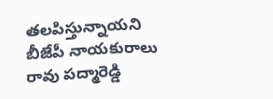తలపిస్తున్నాయని బీజేపీ నాయకురాలు రావు పద్మారెడ్డి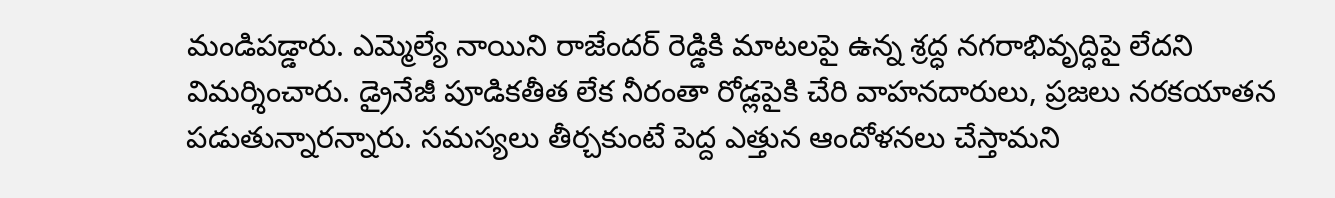మండిపడ్డారు. ఎమ్మెల్యే నాయిని రాజేందర్ రెడ్డికి మాటలపై ఉన్న శ్రద్ధ నగరాభివృద్ధిపై లేదని విమర్శించారు. డ్రైనేజీ పూడికతీత లేక నీరంతా రోడ్లపైకి చేరి వాహనదారులు, ప్రజలు నరకయాతన పడుతున్నారన్నారు. సమస్యలు తీర్చకుంటే పెద్ద ఎత్తున ఆందోళనలు చేస్తామని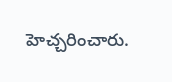హెచ్చరించారు.